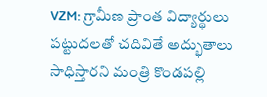VZM: గ్రామీణ ప్రాంత విద్యార్థులు పట్టుదలతో చదివితే అద్భుతాలు సాధిస్తారని మంత్రి కొండపల్లి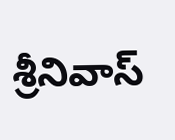శ్రీనివాస్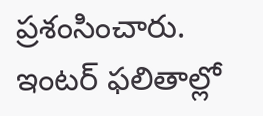ప్రశంసించారు. ఇంటర్ ఫలితాల్లో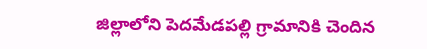జిల్లాలోని పెదమేడపల్లి గ్రామానికి చెందిన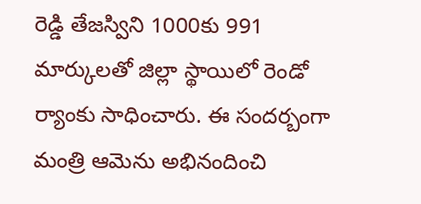రెడ్డి తేజస్విని 1000కు 991 మార్కులతో జిల్లా స్థాయిలో రెండో ర్యాంకు సాధించారు. ఈ సందర్బంగా మంత్రి ఆమెను అభినందించి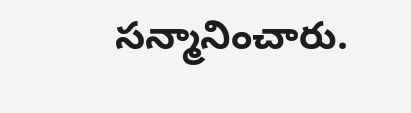సన్మానించారు.